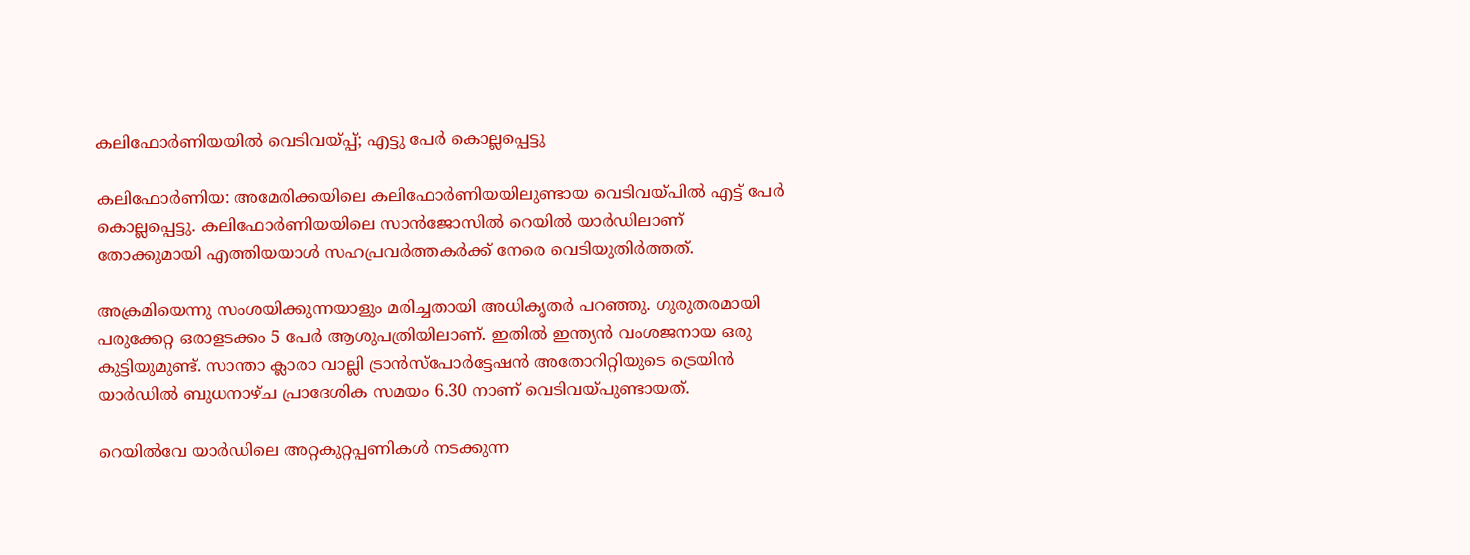കലിഫോര്‍ണിയയില്‍ വെടിവയ്പ്പ്; എട്ടു പേര്‍ കൊല്ലപ്പെട്ടു

കലിഫോര്‍ണിയ: അമേരിക്കയിലെ കലിഫോര്‍ണിയയിലുണ്ടായ വെടിവയ്പില്‍ എട്ട് പേര്‍ കൊല്ലപ്പെട്ടു. കലിഫോര്‍ണിയയിലെ സാന്‍ജോസില്‍ റെയില്‍ യാര്‍ഡിലാണ് തോക്കുമായി എത്തിയയാള്‍ സഹപ്രവര്‍ത്തകര്‍ക്ക് നേരെ വെടിയുതിര്‍ത്തത്.

അക്രമിയെന്നു സംശയിക്കുന്നയാളും മരിച്ചതായി അധികൃതര്‍ പറഞ്ഞു. ഗുരുതരമായി പരുക്കേറ്റ ഒരാളടക്കം 5 പേര്‍ ആശുപത്രിയിലാണ്. ഇതില്‍ ഇന്ത്യന്‍ വംശജനായ ഒരു കുട്ടിയുമുണ്ട്. സാന്താ ക്ലാരാ വാല്ലി ട്രാന്‍സ്‌പോര്‍ട്ടേഷന്‍ അതോറിറ്റിയുടെ ട്രെയിന്‍ യാര്‍ഡില്‍ ബുധനാഴ്ച പ്രാദേശിക സമയം 6.30 നാണ് വെടിവയ്പുണ്ടായത്.

റെയില്‍വേ യാര്‍ഡിലെ അറ്റകുറ്റപ്പണികള്‍ നടക്കുന്ന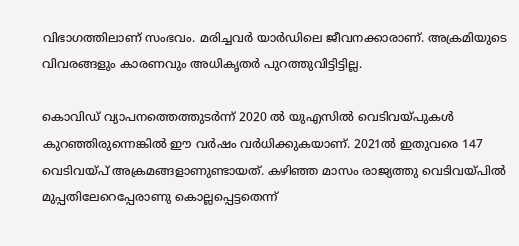വിഭാഗത്തിലാണ് സംഭവം. മരിച്ചവര്‍ യാര്‍ഡിലെ ജീവനക്കാരാണ്. അക്രമിയുടെ വിവരങ്ങളും കാരണവും അധികൃതര്‍ പുറത്തുവിട്ടിട്ടില്ല.

കൊവിഡ് വ്യാപനത്തെത്തുടര്‍ന്ന് 2020 ല്‍ യുഎസില്‍ വെടിവയ്പുകള്‍ കുറഞ്ഞിരുന്നെങ്കില്‍ ഈ വര്‍ഷം വര്‍ധിക്കുകയാണ്. 2021ല്‍ ഇതുവരെ 147 വെടിവയ്പ് അക്രമങ്ങളാണുണ്ടായത്. കഴിഞ്ഞ മാസം രാജ്യത്തു വെടിവയ്പില്‍ മുപ്പതിലേറെപ്പേരാണു കൊല്ലപ്പെട്ടതെന്ന്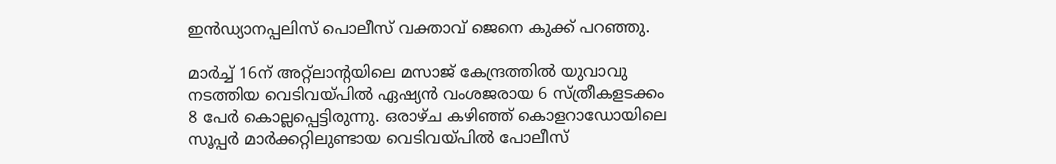ഇന്‍ഡ്യാനപ്പലിസ് പൊലീസ് വക്താവ് ജെനെ കുക്ക് പറഞ്ഞു.

മാര്‍ച്ച് 16ന് അറ്റ്‌ലാന്റയിലെ മസാജ് കേന്ദ്രത്തില്‍ യുവാവു നടത്തിയ വെടിവയ്പില്‍ ഏഷ്യന്‍ വംശജരായ 6 സ്ത്രീകളടക്കം 8 പേര്‍ കൊല്ലപ്പെട്ടിരുന്നു. ഒരാഴ്ച കഴിഞ്ഞ് കൊളറാഡോയിലെ സൂപ്പര്‍ മാര്‍ക്കറ്റിലുണ്ടായ വെടിവയ്പില്‍ പോലീസ്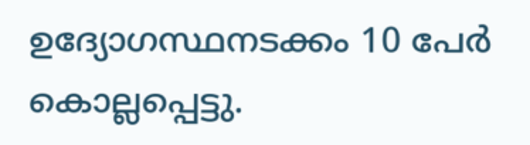ഉദ്യോഗസ്ഥനടക്കം 10 പേര്‍ കൊല്ലപ്പെട്ടു.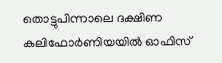തൊട്ടുപിന്നാലെ ദക്ഷിണ കലിഫോര്‍ണിയയില്‍ ഓഫിസ്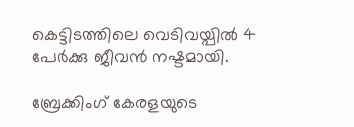കെട്ടിടത്തിലെ വെടിവയ്പില്‍ 4 പേര്‍ക്കു ജീവന്‍ നഷ്ടമായി.

ബ്രേക്കിംഗ് കേരളയുടെ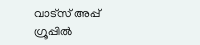വാട്സ് അപ്പ് ഗ്രൂപ്പിൽ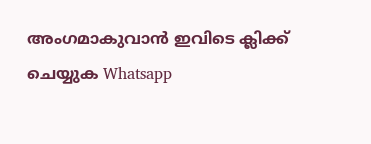അംഗമാകുവാൻ ഇവിടെ ക്ലിക്ക് ചെയ്യുക Whatsapp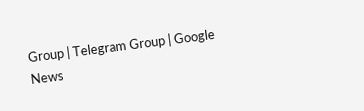Group | Telegram Group | Google News